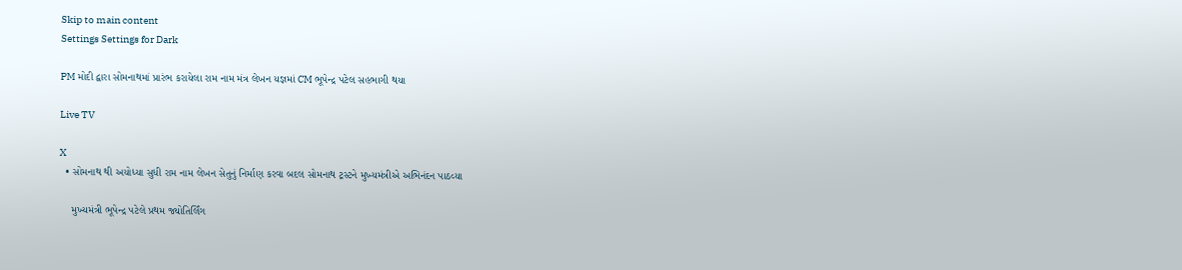Skip to main content
Settings Settings for Dark

PM મોદી દ્વારા સોમનાથમાં પ્રારંભ કરાયેલા રામ નામ મંત્ર લેખન યજ્ઞમાં CM ભૂપેન્દ્ર પટેલ સહભાગી થયા

Live TV

X
  • સોમનાથ થી અયોધ્યા સુધી રામ નામ લેખન સેતુનું નિર્માણ કરવા બદલ સોમનાથ ટ્રસ્ટને મુખ્યમંત્રીએ અભિનંદન પાઠવ્યા

    મુખ્યમંત્રી ભૂપેન્દ્ર પટેલે પ્રથમ જ્યોતિર્લિંગ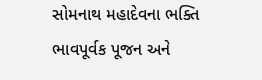સોમનાથ મહાદેવના ભક્તિ ભાવપૂર્વક પૂજન અને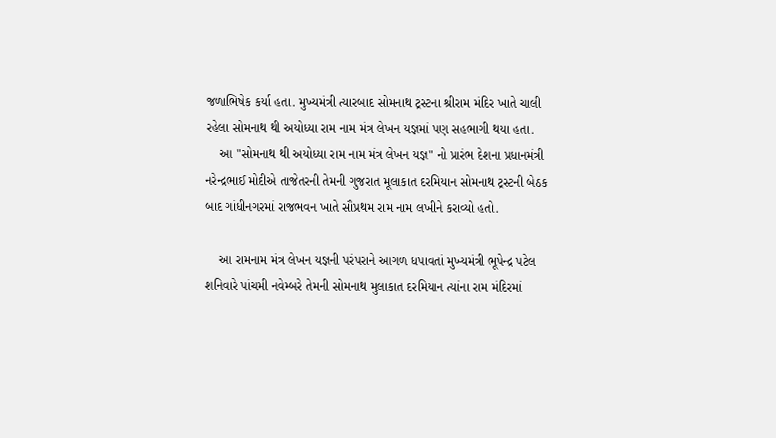જળાભિષેક કર્યા હતા. મુખ્યમંત્રી ત્યારબાદ સોમનાથ ટ્રસ્ટના શ્રીરામ મંદિર ખાતે ચાલી રહેલા સોમનાથ થી અયોધ્યા રામ નામ મંત્ર લેખન યજ્ઞમાં પણ સહભાગી થયા હતા.
    આ "સોમનાથ થી અયોધ્યા રામ નામ મંત્ર લેખન યજ્ઞ" નો પ્રારંભ દેશના પ્રધાનમંત્રી નરેન્દ્રભાઈ મોદીએ તાજેતરની તેમની ગુજરાત મૂલાકાત દરમિયાન સોમનાથ ટ્રસ્ટની બેઠક બાદ ગાંધીનગરમાં રાજભવન ખાતે સૌપ્રથમ રામ નામ લખીને કરાવ્યો હતો.

    આ રામનામ મંત્ર લેખન યજ્ઞની પરંપરાને આગળ ધપાવતાં મુખ્યમંત્રી ભૂપેન્દ્ર પટેલ શનિવારે પાંચમી નવેમ્બરે તેમની સોમનાથ મુલાકાત દરમિયાન ત્યાંના રામ મંદિરમાં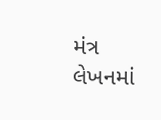મંત્ર લેખનમાં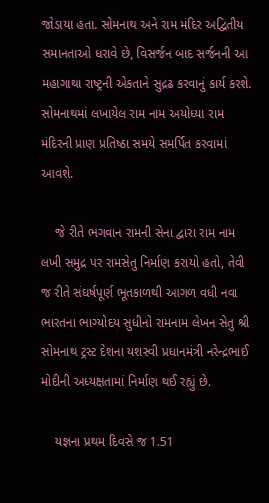જોડાયા હતા. સોમનાથ અને રામ મંદિર અદ્વિતીય સમાનતાઓ ધરાવે છે, વિસર્જન બાદ સર્જનની આ મહાગાથા રાષ્ટ્રની એકતાને સુદ્રઢ કરવાનું કાર્ય કરશે. સોમનાથમાં લખાયેલ રામ નામ અયોધ્યા રામ મંદિરની પ્રાણ પ્રતિષ્ઠા સમયે સમર્પિત કરવામાં આવશે.

    જે રીતે ભગવાન રામની સેના દ્વારા રામ નામ લખી સમુદ્ર પર રામસેતુ નિર્માણ કરાયો હતો, તેવી જ રીતે સંઘર્ષપૂર્ણ ભૂતકાળથી આગળ વધી નવા ભારતના ભાગ્યોદય સુધીનો રામનામ લેખન સેતુ શ્રી સોમનાથ ટ્રસ્ટ દેશના યશસ્વી પ્રધાનમંત્રી નરેન્દ્રભાઈ મોદીની અધ્યક્ષતામાં નિર્માણ થઈ રહ્યું છે.

    યજ્ઞના પ્રથમ દિવસે જ 1.51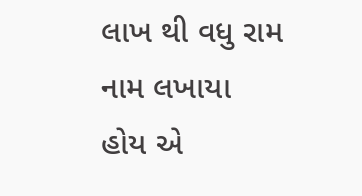લાખ થી વધુ રામ નામ લખાયા હોય એ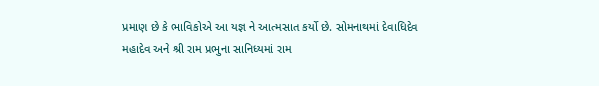પ્રમાણ છે કે ભાવિકોએ આ યજ્ઞ ને આત્મસાત કર્યો છે. સોમનાથમાં દેવાધિદેવ મહાદેવ અને શ્રી રામ પ્રભુના સાનિધ્યમાં રામ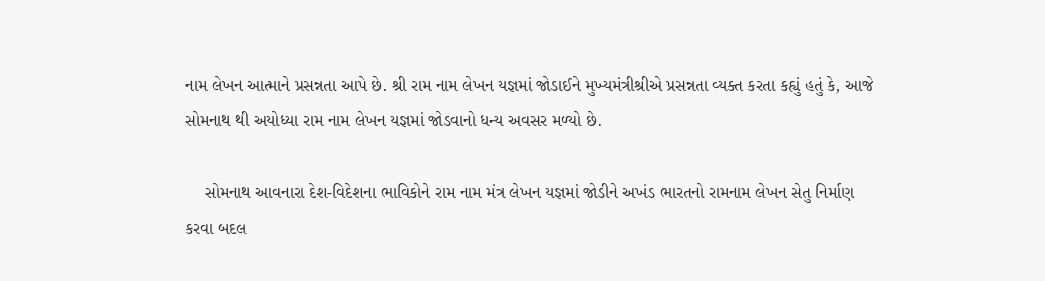નામ લેખન આત્માને પ્રસન્નતા આપે છે. શ્રી રામ નામ લેખન યજ્ઞમાં જોડાઈને મુખ્યમંત્રીશ્રીએ પ્રસન્નતા વ્યક્ત કરતા કહ્યું હતું કે, આજે સોમનાથ થી અયોધ્યા રામ નામ લેખન યજ્ઞમાં જોડવાનો ધન્ય અવસર મળ્યો છે.

    સોમનાથ આવનારા દેશ-વિદેશના ભાવિકોને રામ નામ મંત્ર લેખન યજ્ઞમાં જોડીને અખંડ ભારતનો રામનામ લેખન સેતુ નિર્માણ કરવા બદલ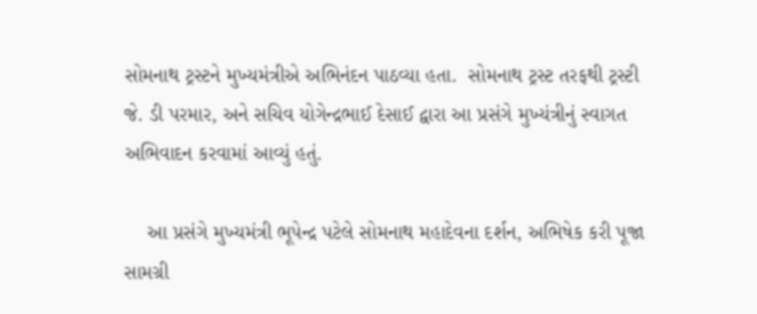સોમનાથ ટ્રસ્ટને મુખ્યમંત્રીએ અભિનંદન પાઠવ્યા હતા.  સોમનાથ ટ્રસ્ટ તરફથી ટ્રસ્ટી જે. ડી પરમાર, અને સચિવ યોગેન્દ્રભાઈ દેસાઈ દ્વારા આ પ્રસંગે મુખ્યંત્રીનું સ્વાગત અભિવાદન કરવામાં આવ્યું હતું.

    આ પ્રસંગે મુખ્યમંત્રી ભૂપેન્દ્ર પટેલે સોમનાથ મહાદેવના દર્શન, અભિષેક કરી પૂજા સામગ્રી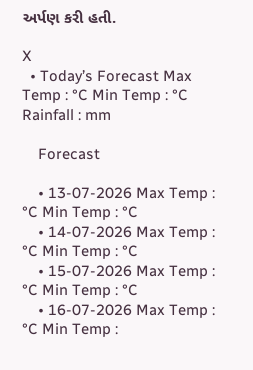અર્પણ કરી હતી.

X
  • Today’s Forecast Max Temp : °C Min Temp : °C Rainfall : mm

    Forecast

    • 13-07-2026 Max Temp : °C Min Temp : °C
    • 14-07-2026 Max Temp : °C Min Temp : °C
    • 15-07-2026 Max Temp : °C Min Temp : °C
    • 16-07-2026 Max Temp : °C Min Temp :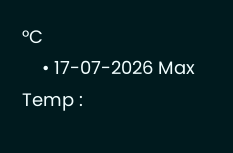°C
    • 17-07-2026 Max Temp :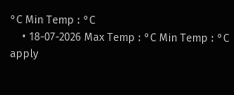°C Min Temp : °C
    • 18-07-2026 Max Temp : °C Min Temp : °C
apply